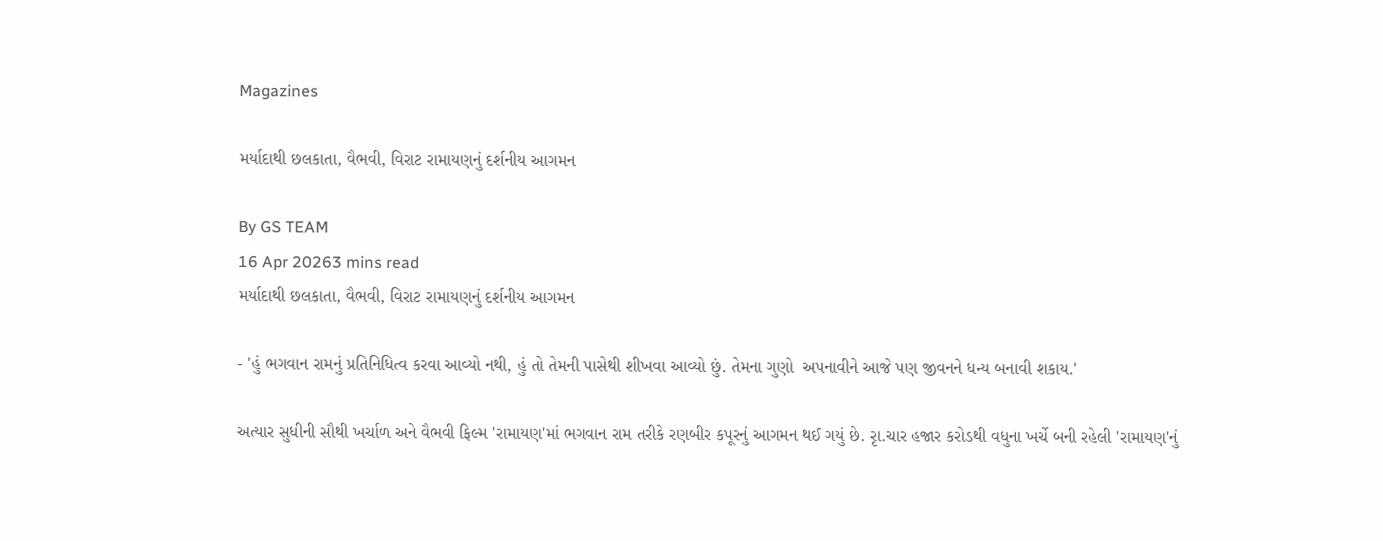Magazines

મર્યાદાથી છલકાતા, વૈભવી, વિરાટ રામાયણનું દર્શનીય આગમન

By GS TEAM
16 Apr 20263 mins read
મર્યાદાથી છલકાતા, વૈભવી, વિરાટ રામાયણનું દર્શનીય આગમન

- 'હું ભગવાન રામનું પ્રતિનિધિત્વ કરવા આવ્યો નથી, હું તો તેમની પાસેથી શીખવા આવ્યો છું. તેમના ગુણો  અપનાવીને આજે પણ જીવનને ધન્ય બનાવી શકાય.'

અત્યાર સુધીની સૌથી ખર્ચાળ અને વૈભવી ફિલ્મ 'રામાયણ'માં ભગવાન રામ તરીકે રણબીર કપૂરનું આગમન થઈ ગયું છે. રૃા.ચાર હજાર કરોડથી વધુના ખર્ચે બની રહેલી 'રામાયણ'નું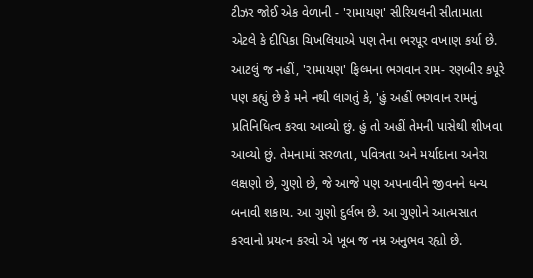ટીઝર જોઈ એક વેળાની - 'રામાયણ' સીરિયલની સીતામાતા એટલે કે દીપિકા ચિખલિયાએ પણ તેના ભરપૂર વખાણ કર્યા છે. આટલું જ નહીં, 'રામાયણ' ફિલ્મના ભગવાન રામ- રણબીર કપૂરે પણ કહ્યું છે કે મને નથી લાગતું કે, 'હું અહીં ભગવાન રામનું પ્રતિનિધિત્વ કરવા આવ્યો છું. હું તો અહીં તેમની પાસેથી શીખવા આવ્યો છું. તેમનામાં સરળતા, પવિત્રતા અને મર્યાદાના અનેરા લક્ષણો છે, ગુણો છે, જે આજે પણ અપનાવીને જીવનને ધન્ય બનાવી શકાય. આ ગુણો દુર્લભ છે. આ ગુણોને આત્મસાત કરવાનો પ્રયત્ન કરવો એ ખૂબ જ નમ્ર અનુભવ રહ્યો છે.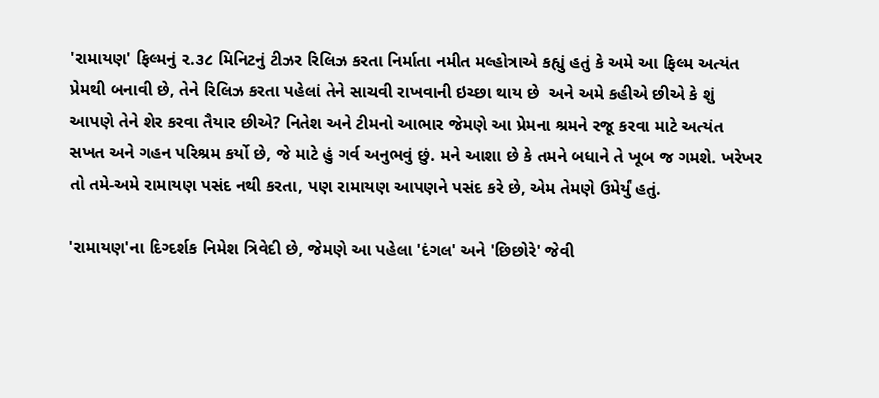'રામાયણ' ફિલ્મનું ૨.૩૮ મિનિટનું ટીઝર રિલિઝ કરતા નિર્માતા નમીત મલ્હોત્રાએ કહ્યું હતું કે અમે આ ફિલ્મ અત્યંત પ્રેમથી બનાવી છે, તેને રિલિઝ કરતા પહેલાં તેને સાચવી રાખવાની ઇચ્છા થાય છે  અને અમે કહીએ છીએ કે શું આપણે તેને શેર કરવા તૈયાર છીએ? નિતેશ અને ટીમનો આભાર જેમણે આ પ્રેમના શ્રમને રજૂ કરવા માટે અત્યંત સખત અને ગહન પરિશ્રમ કર્યો છે, જે માટે હું ગર્વ અનુભવું છું. મને આશા છે કે તમને બધાને તે ખૂબ જ ગમશે. ખરેખર તો તમે-અમે રામાયણ પસંદ નથી કરતા, પણ રામાયણ આપણને પસંદ કરે છે, એમ તેમણે ઉમેર્યું હતું.

'રામાયણ'ના દિગ્દર્શક નિમેશ ત્રિવેદી છે, જેમણે આ પહેલા 'દંગલ' અને 'છિછોરે' જેવી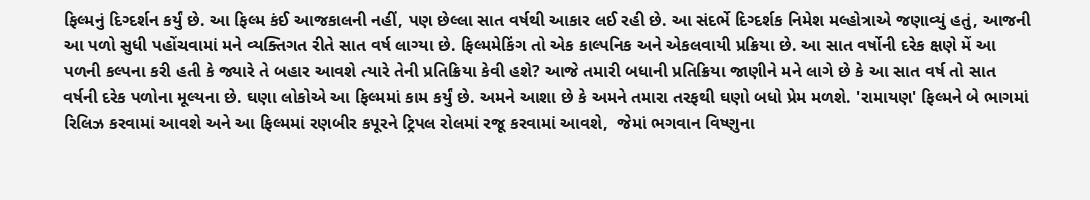ફિલ્મનું દિગ્દર્શન કર્યું છે. આ ફિલ્મ કંઈ આજકાલની નહીં, પણ છેલ્લા સાત વર્ષથી આકાર લઈ રહી છે. આ સંદર્ભે દિગ્દર્શક નિમેશ મલ્હોત્રાએ જણાવ્યું હતું, આજની આ પળો સુધી પહોંચવામાં મને વ્યક્તિગત રીતે સાત વર્ષ લાગ્યા છે. ફિલ્મમેકિંગ તો એક કાલ્પનિક અને એકલવાયી પ્રક્રિયા છે. આ સાત વર્ષોની દરેક ક્ષણે મેં આ પળની કલ્પના કરી હતી કે જ્યારે તે બહાર આવશે ત્યારે તેની પ્રતિક્રિયા કેવી હશે? આજે તમારી બધાની પ્રતિક્રિયા જાણીને મને લાગે છે કે આ સાત વર્ષ તો સાત વર્ષની દરેક પળોના મૂલ્યના છે. ઘણા લોકોએ આ ફિલ્મમાં કામ કર્યું છે. અમને આશા છે કે અમને તમારા તરફથી ઘણો બધો પ્રેમ મળશે. 'રામાયણ' ફિલ્મને બે ભાગમાં રિલિઝ કરવામાં આવશે અને આ ફિલ્મમાં રણબીર કપૂરને ટ્રિપલ રોલમાં રજૂ કરવામાં આવશે,  જેમાં ભગવાન વિષ્ણુના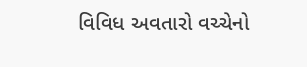વિવિધ અવતારો વચ્ચેનો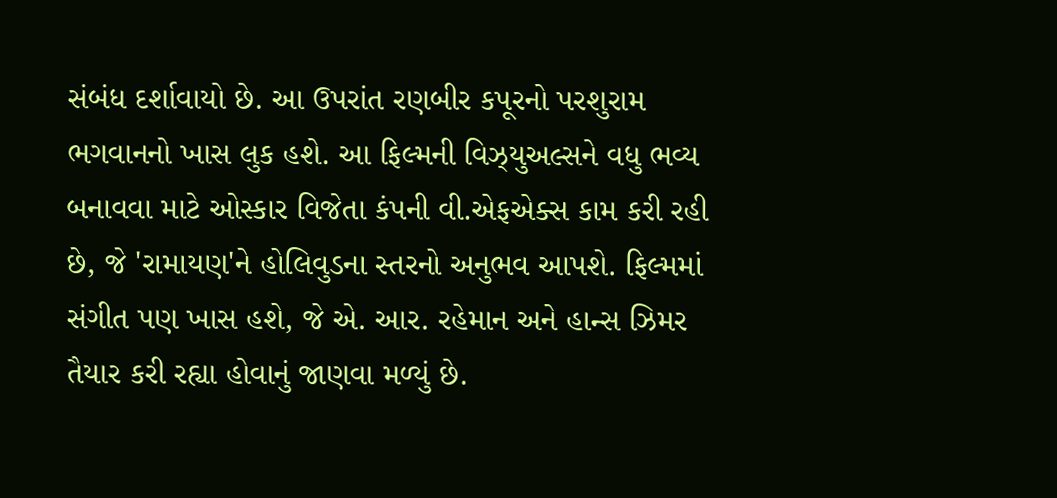સંબંધ દર્શાવાયો છે. આ ઉપરાંત રણબીર કપૂરનો પરશુરામ ભગવાનનો ખાસ લુક હશે. આ ફિલ્મની વિઝ્યુઅલ્સને વધુ ભવ્ય બનાવવા માટે ઓસ્કાર વિજેતા કંપની વી.એફએક્સ કામ કરી રહી છે, જે 'રામાયણ'ને હોલિવુડના સ્તરનો અનુભવ આપશે. ફિલ્મમાં સંગીત પણ ખાસ હશે, જે એ. આર. રહેમાન અને હાન્સ ઝિમર તૈયાર કરી રહ્યા હોવાનું જાણવા મળ્યું છે.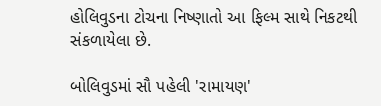હોલિવુડના ટોચના નિષ્ણાતો આ ફિલ્મ સાથે નિકટથી સંકળાયેલા છે.

બોલિવુડમાં સૌ પહેલી 'રામાયણ'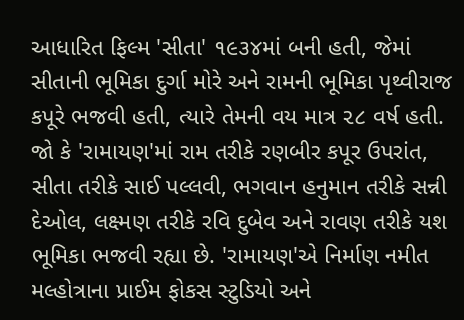આધારિત ફિલ્મ 'સીતા' ૧૯૩૪માં બની હતી, જેમાં સીતાની ભૂમિકા દુર્ગા મોરે અને રામની ભૂમિકા પૃથ્વીરાજ કપૂરે ભજવી હતી, ત્યારે તેમની વય માત્ર ૨૮ વર્ષ હતી. જો કે 'રામાયણ'માં રામ તરીકે રણબીર કપૂર ઉપરાંત, સીતા તરીકે સાઈ પલ્લવી, ભગવાન હનુમાન તરીકે સન્ની દેઓલ, લક્ષ્મણ તરીકે રવિ દુબેવ અને રાવણ તરીકે યશ ભૂમિકા ભજવી રહ્યા છે. 'રામાયણ'એ નિર્માણ નમીત મલ્હોત્રાના પ્રાઈમ ફોકસ સ્ટુડિયો અને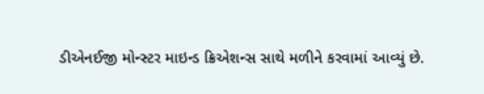ડીએનઈજી મોન્સ્ટર માઇન્ડ ક્રિએશન્સ સાથે મળીને કરવામાં આવ્યું છે.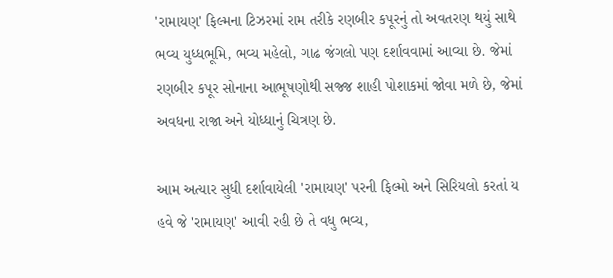'રામાયણ' ફિલ્મના ટિઝરમાં રામ તરીકે રણબીર કપૂરનું તો અવતરણ થયું સાથે ભવ્ય યુધ્ધભૂમિ, ભવ્ય મહેલો, ગાઢ જંગલો પણ દર્શાવવામાં આવ્યા છે. જેમાં રણબીર કપૂર સોનાના આભૂષણોથી સજ્જ શાહી પોશાકમાં જોવા મળે છે, જેમાં અવધના રાજા અને યોધ્ધાનું ચિત્રણ છે.

આમ અત્યાર સુધી દર્શાવાયેલી 'રામાયણ' પરની ફિલ્મો અને સિરિયલો કરતાં ય હવે જે 'રામાયણ' આવી રહી છે તે વધુ ભવ્ય,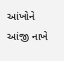આંખોને આંજી નાખે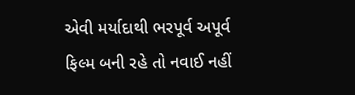એવી મર્યાદાથી ભરપૂર્વ અપૂર્વ ફિલ્મ બની રહે તો નવાઈ નહીં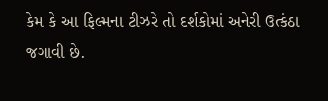કેમ કે આ ફિલ્મના ટીઝરે તો દર્શકોમાં અનેરી ઉત્કંઠા જગાવી છે.